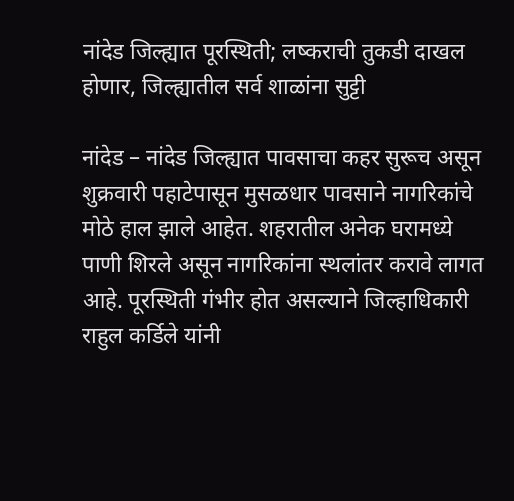नांदेड जिल्ह्यात पूरस्थिती; लष्कराची तुकडी दाखल होणार, जिल्ह्यातील सर्व शाळांना सुट्टी

नांदेड – नांदेड जिल्ह्यात पावसाचा कहर सुरूच असून शुक्रवारी पहाटेपासून मुसळधार पावसाने नागरिकांचे मोठे हाल झाले आहेत. शहरातील अनेक घरामध्ये पाणी शिरले असून नागरिकांना स्थलांतर करावे लागत आहे. पूरस्थिती गंभीर होत असल्याने जिल्हाधिकारी राहुल कर्डिले यांनी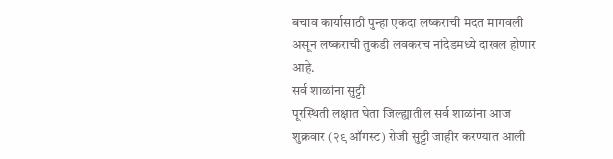बचाव कार्यासाठी पुन्हा एकदा लष्कराची मदत मागवली असून लष्कराची तुकडी लवकरच नांदेडमध्ये दाखल होणार आहे.
सर्व शाळांना सुट्टी
पूरस्थिती लक्षात घेता जिल्ह्यातील सर्व शाळांना आज शुक्रवार (२९ ऑगस्ट) रोजी सुट्टी जाहीर करण्यात आली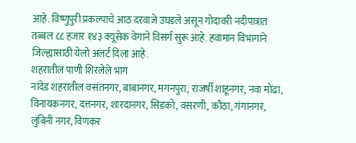आहे. विष्णुपुरी प्रकल्पाचे आठ दरवाजे उघडले असून गोदावरी नदीपात्रात तब्बल ८८ हजार १४३ क्यूसेक वेगाने विसर्ग सुरू आहे. हवामान विभागाने जिल्ह्यासाठी येलो अलर्ट दिला आहे.
शहरातील पाणी शिरलेले भाग
नांदेड शहरातील वसंतनगर, बाबानगर, मगनपुरा, राजर्षी शाहूनगर, नवा मोंढा, विनायकनगर, दत्तनगर, शारदानगर, सिडको, वसरणी, कौठा, गंगानगर, लुंबिनी नगर, विणकर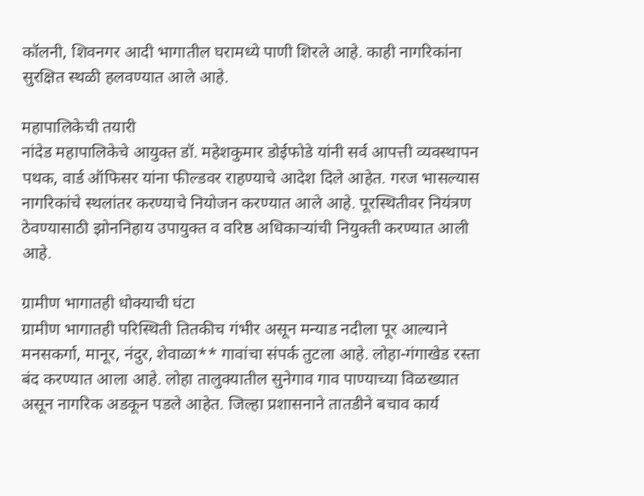कॉलनी, शिवनगर आदी भागातील घरामध्ये पाणी शिरले आहे. काही नागरिकांना सुरक्षित स्थळी हलवण्यात आले आहे.

महापालिकेची तयारी
नांदेड महापालिकेचे आयुक्त डॉ. महेशकुमार डोईफोडे यांनी सर्व आपत्ती व्यवस्थापन पथक, वार्ड ऑफिसर यांना फील्डवर राहण्याचे आदेश दिले आहेत. गरज भासल्यास नागरिकांचे स्थलांतर करण्याचे नियोजन करण्यात आले आहे. पूरस्थितीवर नियंत्रण ठेवण्यासाठी झोननिहाय उपायुक्त व वरिष्ठ अधिकाऱ्यांची नियुक्ती करण्यात आली आहे.

ग्रामीण भागातही धोक्याची घंटा
ग्रामीण भागातही परिस्थिती तितकीच गंभीर असून मन्याड नदीला पूर आल्याने मनसकर्गा, मानूर, नंदुर, शेवाळा** गावांचा संपर्क तुटला आहे. लोहा-गंगाखेड रस्ता बंद करण्यात आला आहे. लोहा तालुक्यातील सुनेगाव गाव पाण्याच्या विळख्यात असून नागरिक अडकून पडले आहेत. जिल्हा प्रशासनाने तातडीने बचाव कार्य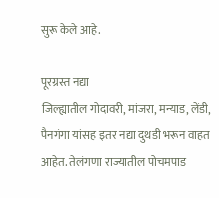सुरू केले आहे.

पूरग्रस्त नद्या
जिल्ह्यातील गोदावरी, मांजरा, मन्याड, लेंडी, पैनगंगा यांसह इतर नद्या दुथडी भरून वाहत आहेत. तेलंगणा राज्यातील पोचमपाड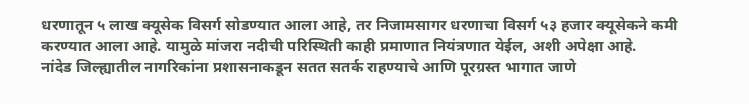धरणातून ५ लाख क्यूसेक विसर्ग सोडण्यात आला आहे, तर निजामसागर धरणाचा विसर्ग ५३ हजार क्यूसेकने कमी करण्यात आला आहे. यामुळे मांजरा नदीची परिस्थिती काही प्रमाणात नियंत्रणात येईल, अशी अपेक्षा आहे.
नांदेड जिल्ह्यातील नागरिकांना प्रशासनाकडून सतत सतर्क राहण्याचे आणि पूरग्रस्त भागात जाणे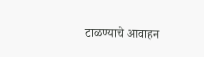टाळण्याचे आवाहन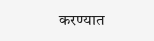करण्यात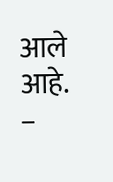आले आहे.
–